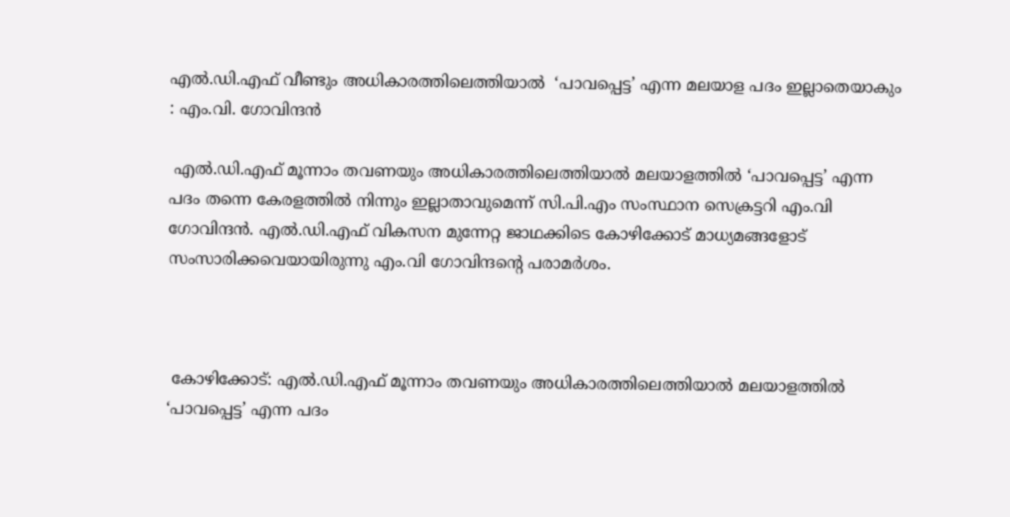എൽ.ഡി.എഫ് വീണ്ടും അധികാരത്തിലെത്തിയാൽ  ‘പാവപ്പെട്ട’ എന്ന മലയാള പദം ഇല്ലാതെയാകും : എം.വി. ഗോവിന്ദൻ

 എൽ.ഡി.എഫ് മൂന്നാം തവണയും അധികാരത്തിലെത്തിയാൽ മലയാളത്തിൽ ‘പാവപ്പെട്ട’ എന്ന പദം തന്നെ കേരളത്തിൽ നിന്നും ഇല്ലാതാവുമെന്ന് സി.പി.എം സംസ്ഥാന സെക്രട്ടറി എം.വി ഗോവിന്ദൻ. എൽ.ഡി.എഫ് വികസന മുന്നേറ്റ ജാഥക്കിടെ കോഴിക്കോട് മാധ്യമങ്ങളോട് സംസാരിക്കവെയായിരുന്നു എം.വി ഗോവിന്ദന്റെ പരാമർശം.



 കോഴിക്കോട്: എൽ.ഡി.എഫ് മൂന്നാം തവണയും അധികാരത്തിലെത്തിയാൽ മലയാളത്തിൽ ‘പാവപ്പെട്ട’ എന്ന പദം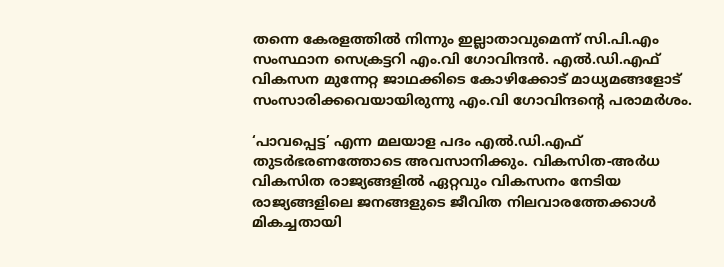തന്നെ കേരളത്തിൽ നിന്നും ഇല്ലാതാവുമെന്ന് സി.പി.എം സംസ്ഥാന സെക്രട്ടറി എം.വി ഗോവിന്ദൻ. എൽ.ഡി.എഫ് വികസന മുന്നേറ്റ ജാഥക്കിടെ കോഴിക്കോട് മാധ്യമങ്ങളോട് സംസാരിക്കവെയായിരുന്നു എം.വി ഗോവിന്ദന്റെ പരാമർശം.

‘പാവപ്പെട്ട’ എന്ന മലയാള പദം എൽ.ഡി.എഫ് തുടർഭരണത്തോടെ അവസാനിക്കും. വികസിത-അർധ വികസിത രാജ്യങ്ങളിൽ ഏറ്റവും വികസനം നേടിയ രാജ്യങ്ങളിലെ ജനങ്ങളുടെ ജീവിത നിലവാരത്തേക്കാൾ മികച്ചതായി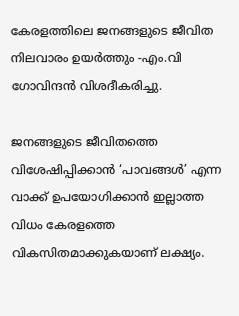കേരളത്തിലെ ജനങ്ങളുടെ ജീവിത നിലവാരം ഉയർത്തും -എം.വി ഗോവിന്ദൻ വിശദീകരിച്ചു.

ജനങ്ങളുടെ ജീവിതത്തെ വിശേഷിപ്പിക്കാൻ ‘പാവങ്ങൾ’ എന്ന വാക്ക് ഉപയോഗിക്കാൻ ഇല്ലാത്ത വിധം കേരളത്തെ വികസിതമാക്കുകയാണ് ലക്ഷ്യം.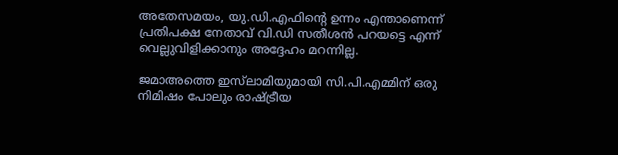അതേസമയം, യു.ഡി.എഫിന്റെ ഉന്നം എന്താണെന്ന് പ്രതിപക്ഷ നേതാവ് വി.ഡി സതീശൻ പറയട്ടെ എന്ന് വെല്ലുവിളിക്കാനും അദ്ദേഹം മറന്നില്ല.

ജമാഅത്തെ ഇസ്‍ലാമിയുമായി സി.പി.എമ്മിന് ഒരു നിമിഷം പോലും രാഷ്ട്രീയ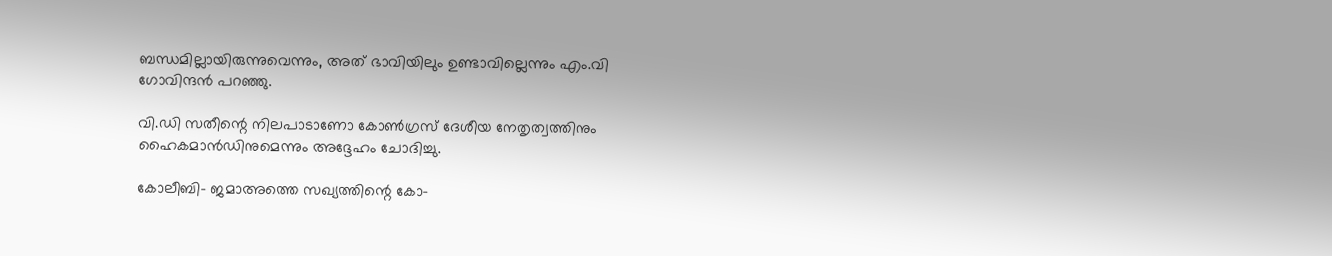ബന്ധമില്ലായിരുന്നുവെന്നും, അത് ഭാവിയിലും ഉണ്ടാവില്ലെന്നും എം.വി ഗോവിന്ദൻ പറഞ്ഞു.

വി.ഡി സതീന്റെ നിലപാടാണോ കോൺഗ്രസ് ദേശീയ നേതൃത്വത്തിനും ഹൈകമാൻഡിനുമെന്നും അദ്ദേഹം ചോദിച്ചു.

കോലീബി- ജമാഅത്തെ സഖ്യത്തിന്റെ കോ-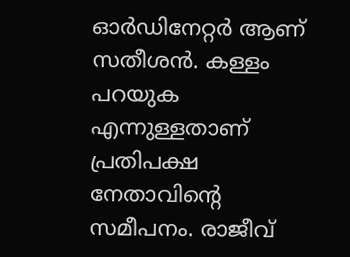ഓർഡിനേറ്റർ ആണ് സതീശൻ. കള്ളം പറയുക എന്നുള്ളതാണ് പ്രതിപക്ഷ നേതാവിന്റെ സമീപനം. രാജീവ്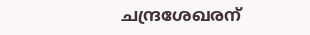ചന്ദ്രശേഖരന്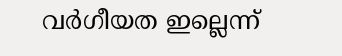വർഗീയത ഇല്ലെന്ന്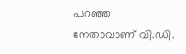പറഞ്ഞ നേതാവാണ് വി.ഡി.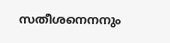സതീശനെനനും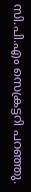സി.പി.എം സെക്രട്ടറി പറഞ്ഞു.